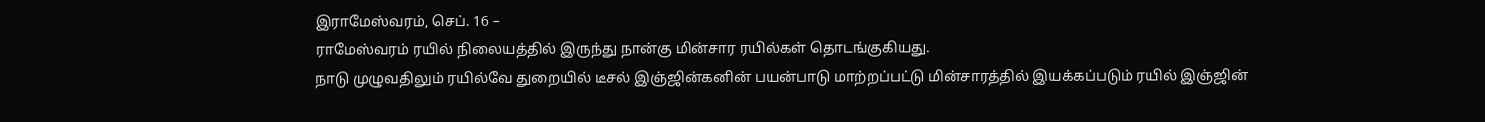இராமேஸ்வரம், செப். 16 –
ராமேஸ்வரம் ரயில் நிலையத்தில் இருந்து நான்கு மின்சார ரயில்கள் தொடங்குகியது.
நாடு முழுவதிலும் ரயில்வே துறையில் டீசல் இஞ்ஜின்கனின் பயன்பாடு மாற்றப்பட்டு மின்சாரத்தில் இயக்கப்படும் ரயில் இஞ்ஜின்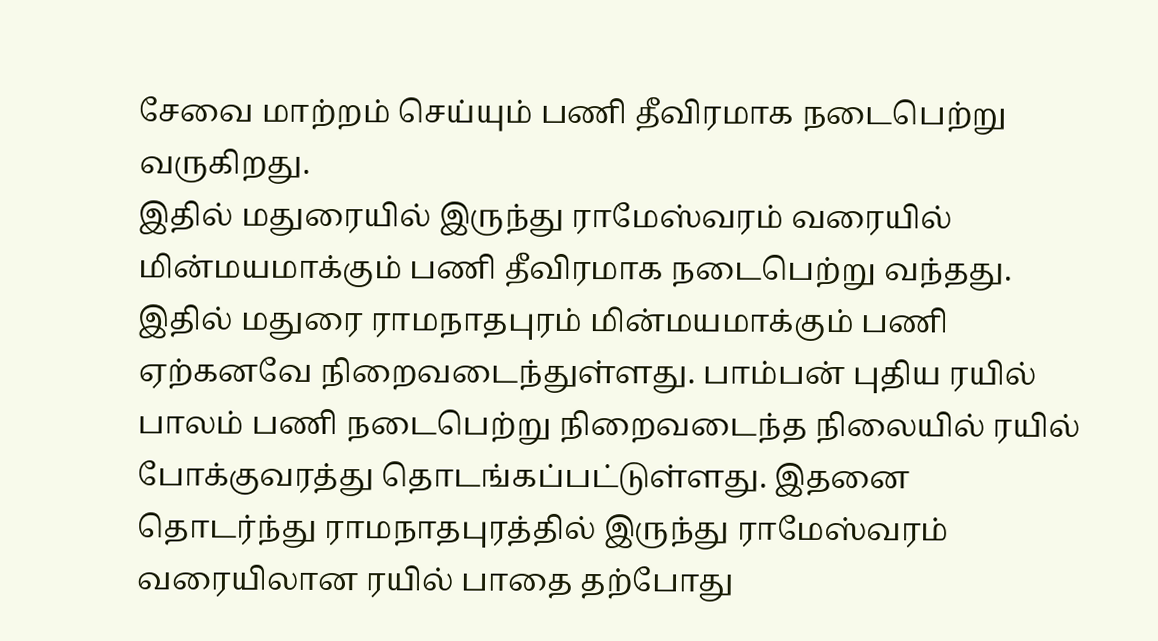சேவை மாற்றம் செய்யும் பணி தீவிரமாக நடைபெற்று வருகிறது.
இதில் மதுரையில் இருந்து ராமேஸ்வரம் வரையில் மின்மயமாக்கும் பணி தீவிரமாக நடைபெற்று வந்தது. இதில் மதுரை ராமநாதபுரம் மின்மயமாக்கும் பணி ஏற்கனவே நிறைவடைந்துள்ளது. பாம்பன் புதிய ரயில் பாலம் பணி நடைபெற்று நிறைவடைந்த நிலையில் ரயில் போக்குவரத்து தொடங்கப்பட்டுள்ளது. இதனை தொடர்ந்து ராமநாதபுரத்தில் இருந்து ராமேஸ்வரம் வரையிலான ரயில் பாதை தற்போது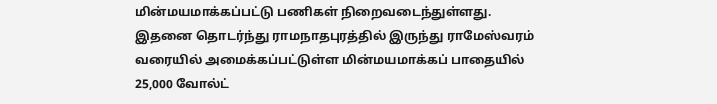மின்மயமாக்கப்பட்டு பணிகள் நிறைவடைந்துள்ளது.
இதனை தொடர்ந்து ராமநாதபுரத்தில் இருந்து ராமேஸ்வரம் வரையில் அமைக்கப்பட்டுள்ள மின்மயமாக்கப் பாதையில் 25,000 வோல்ட்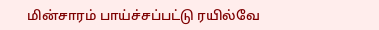மின்சாரம் பாய்ச்சப்பட்டு ரயில்வே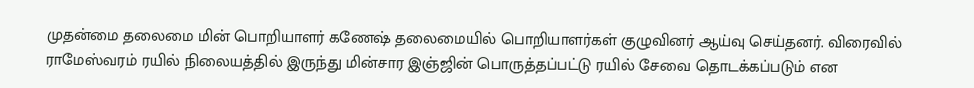முதன்மை தலைமை மின் பொறியாளர் கணேஷ் தலைமையில் பொறியாளர்கள் குழுவினர் ஆய்வு செய்தனர். விரைவில் ராமேஸ்வரம் ரயில் நிலையத்தில் இருந்து மின்சார இஞ்ஜின் பொருத்தப்பட்டு ரயில் சேவை தொடக்கப்படும் என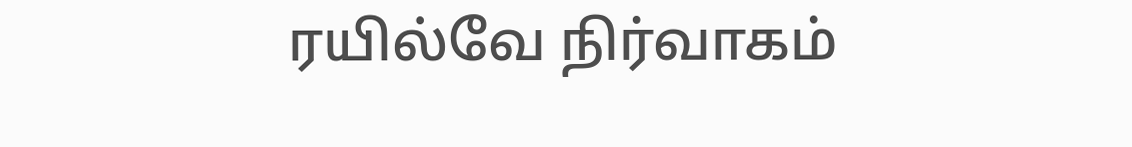ரயில்வே நிர்வாகம்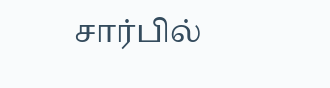சார்பில்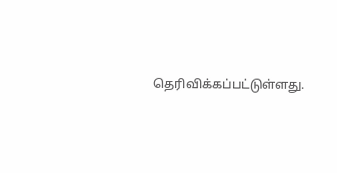தெரிவிக்கப்பட்டுள்ளது.